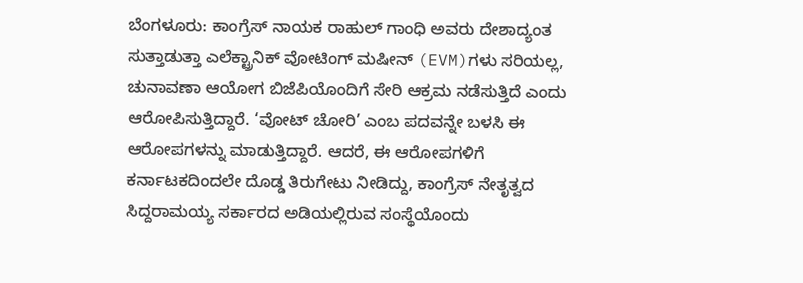ಬೆಂಗಳೂರು: ಕಾಂಗ್ರೆಸ್ ನಾಯಕ ರಾಹುಲ್ ಗಾಂಧಿ ಅವರು ದೇಶಾದ್ಯಂತ ಸುತ್ತಾಡುತ್ತಾ ಎಲೆಕ್ಟ್ರಾನಿಕ್ ವೋಟಿಂಗ್ ಮಷೀನ್ (EVM)ಗಳು ಸರಿಯಲ್ಲ, ಚುನಾವಣಾ ಆಯೋಗ ಬಿಜೆಪಿಯೊಂದಿಗೆ ಸೇರಿ ಆಕ್ರಮ ನಡೆಸುತ್ತಿದೆ ಎಂದು ಆರೋಪಿಸುತ್ತಿದ್ದಾರೆ. ‘ವೋಟ್ ಚೋರಿ’ ಎಂಬ ಪದವನ್ನೇ ಬಳಸಿ ಈ ಆರೋಪಗಳನ್ನು ಮಾಡುತ್ತಿದ್ದಾರೆ. ಆದರೆ, ಈ ಆರೋಪಗಳಿಗೆ ಕರ್ನಾಟಕದಿಂದಲೇ ದೊಡ್ಡ ತಿರುಗೇಟು ನೀಡಿದ್ದು, ಕಾಂಗ್ರೆಸ್ ನೇತೃತ್ವದ ಸಿದ್ದರಾಮಯ್ಯ ಸರ್ಕಾರದ ಅಡಿಯಲ್ಲಿರುವ ಸಂಸ್ಥೆಯೊಂದು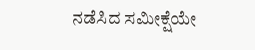ನಡೆಸಿದ ಸಮೀಕ್ಷೆಯೇ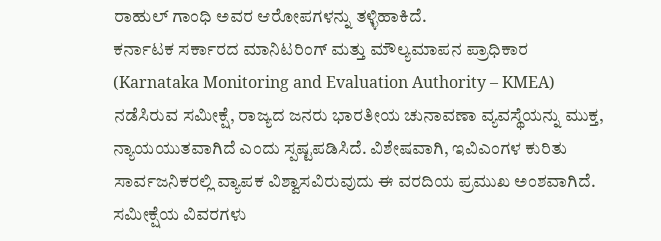ರಾಹುಲ್ ಗಾಂಧಿ ಅವರ ಆರೋಪಗಳನ್ನು ತಳ್ಳಿಹಾಕಿದೆ.
ಕರ್ನಾಟಕ ಸರ್ಕಾರದ ಮಾನಿಟರಿಂಗ್ ಮತ್ತು ಮೌಲ್ಯಮಾಪನ ಪ್ರಾಧಿಕಾರ (Karnataka Monitoring and Evaluation Authority – KMEA) ನಡೆಸಿರುವ ಸಮೀಕ್ಷೆ, ರಾಜ್ಯದ ಜನರು ಭಾರತೀಯ ಚುನಾವಣಾ ವ್ಯವಸ್ಥೆಯನ್ನು ಮುಕ್ತ, ನ್ಯಾಯಯುತವಾಗಿದೆ ಎಂದು ಸ್ಪಷ್ಟಪಡಿಸಿದೆ. ವಿಶೇಷವಾಗಿ, ಇವಿಎಂಗಳ ಕುರಿತು ಸಾರ್ವಜನಿಕರಲ್ಲಿ ವ್ಯಾಪಕ ವಿಶ್ವಾಸವಿರುವುದು ಈ ವರದಿಯ ಪ್ರಮುಖ ಅಂಶವಾಗಿದೆ.
ಸಮೀಕ್ಷೆಯ ವಿವರಗಳು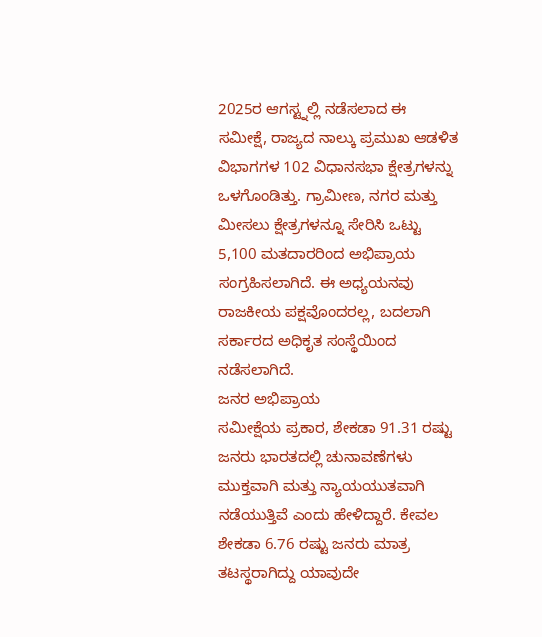2025ರ ಆಗಸ್ಟ್ನಲ್ಲಿ ನಡೆಸಲಾದ ಈ ಸಮೀಕ್ಷೆ, ರಾಜ್ಯದ ನಾಲ್ಕು ಪ್ರಮುಖ ಆಡಳಿತ ವಿಭಾಗಗಳ 102 ವಿಧಾನಸಭಾ ಕ್ಷೇತ್ರಗಳನ್ನು ಒಳಗೊಂಡಿತ್ತು. ಗ್ರಾಮೀಣ, ನಗರ ಮತ್ತು ಮೀಸಲು ಕ್ಷೇತ್ರಗಳನ್ನೂ ಸೇರಿಸಿ ಒಟ್ಟು 5,100 ಮತದಾರರಿಂದ ಅಭಿಪ್ರಾಯ ಸಂಗ್ರಹಿಸಲಾಗಿದೆ. ಈ ಅಧ್ಯಯನವು ರಾಜಕೀಯ ಪಕ್ಷವೊಂದರಲ್ಲ, ಬದಲಾಗಿ ಸರ್ಕಾರದ ಅಧಿಕೃತ ಸಂಸ್ಥೆಯಿಂದ ನಡೆಸಲಾಗಿದೆ.
ಜನರ ಅಭಿಪ್ರಾಯ
ಸಮೀಕ್ಷೆಯ ಪ್ರಕಾರ, ಶೇಕಡಾ 91.31 ರಷ್ಟು ಜನರು ಭಾರತದಲ್ಲಿ ಚುನಾವಣೆಗಳು ಮುಕ್ತವಾಗಿ ಮತ್ತು ನ್ಯಾಯಯುತವಾಗಿ ನಡೆಯುತ್ತಿವೆ ಎಂದು ಹೇಳಿದ್ದಾರೆ. ಕೇವಲ ಶೇಕಡಾ 6.76 ರಷ್ಟು ಜನರು ಮಾತ್ರ ತಟಸ್ಥರಾಗಿದ್ದು ಯಾವುದೇ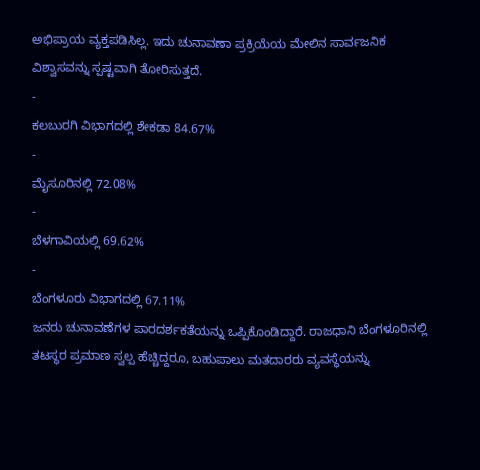ಅಭಿಪ್ರಾಯ ವ್ಯಕ್ತಪಡಿಸಿಲ್ಲ. ಇದು ಚುನಾವಣಾ ಪ್ರಕ್ರಿಯೆಯ ಮೇಲಿನ ಸಾರ್ವಜನಿಕ ವಿಶ್ವಾಸವನ್ನು ಸ್ಪಷ್ಟವಾಗಿ ತೋರಿಸುತ್ತದೆ.
-
ಕಲಬುರಗಿ ವಿಭಾಗದಲ್ಲಿ ಶೇಕಡಾ 84.67%
-
ಮೈಸೂರಿನಲ್ಲಿ 72.08%
-
ಬೆಳಗಾವಿಯಲ್ಲಿ 69.62%
-
ಬೆಂಗಳೂರು ವಿಭಾಗದಲ್ಲಿ 67.11%
ಜನರು ಚುನಾವಣೆಗಳ ಪಾರದರ್ಶಕತೆಯನ್ನು ಒಪ್ಪಿಕೊಂಡಿದ್ದಾರೆ. ರಾಜಧಾನಿ ಬೆಂಗಳೂರಿನಲ್ಲಿ ತಟಸ್ಥರ ಪ್ರಮಾಣ ಸ್ವಲ್ಪ ಹೆಚ್ಚಿದ್ದರೂ, ಬಹುಪಾಲು ಮತದಾರರು ವ್ಯವಸ್ಥೆಯನ್ನು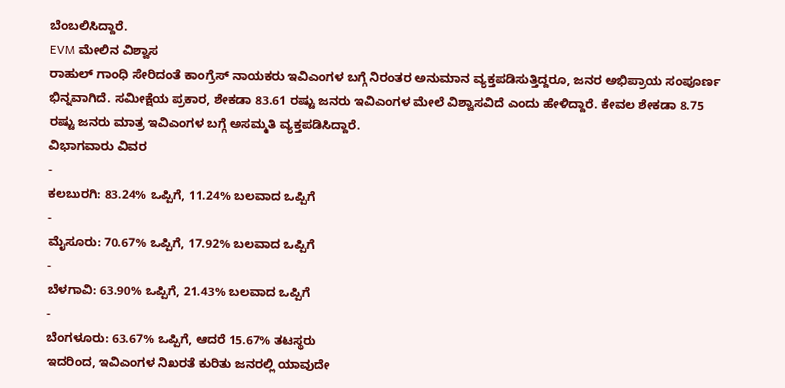ಬೆಂಬಲಿಸಿದ್ದಾರೆ.
EVM ಮೇಲಿನ ವಿಶ್ವಾಸ
ರಾಹುಲ್ ಗಾಂಧಿ ಸೇರಿದಂತೆ ಕಾಂಗ್ರೆಸ್ ನಾಯಕರು ಇವಿಎಂಗಳ ಬಗ್ಗೆ ನಿರಂತರ ಅನುಮಾನ ವ್ಯಕ್ತಪಡಿಸುತ್ತಿದ್ದರೂ, ಜನರ ಅಭಿಪ್ರಾಯ ಸಂಪೂರ್ಣ ಭಿನ್ನವಾಗಿದೆ. ಸಮೀಕ್ಷೆಯ ಪ್ರಕಾರ, ಶೇಕಡಾ 83.61 ರಷ್ಟು ಜನರು ಇವಿಎಂಗಳ ಮೇಲೆ ವಿಶ್ವಾಸವಿದೆ ಎಂದು ಹೇಳಿದ್ದಾರೆ. ಕೇವಲ ಶೇಕಡಾ 8.75 ರಷ್ಟು ಜನರು ಮಾತ್ರ ಇವಿಎಂಗಳ ಬಗ್ಗೆ ಅಸಮ್ಮತಿ ವ್ಯಕ್ತಪಡಿಸಿದ್ದಾರೆ.
ವಿಭಾಗವಾರು ವಿವರ
-
ಕಲಬುರಗಿ: 83.24% ಒಪ್ಪಿಗೆ, 11.24% ಬಲವಾದ ಒಪ್ಪಿಗೆ
-
ಮೈಸೂರು: 70.67% ಒಪ್ಪಿಗೆ, 17.92% ಬಲವಾದ ಒಪ್ಪಿಗೆ
-
ಬೆಳಗಾವಿ: 63.90% ಒಪ್ಪಿಗೆ, 21.43% ಬಲವಾದ ಒಪ್ಪಿಗೆ
-
ಬೆಂಗಳೂರು: 63.67% ಒಪ್ಪಿಗೆ, ಆದರೆ 15.67% ತಟಸ್ಥರು
ಇದರಿಂದ, ಇವಿಎಂಗಳ ನಿಖರತೆ ಕುರಿತು ಜನರಲ್ಲಿ ಯಾವುದೇ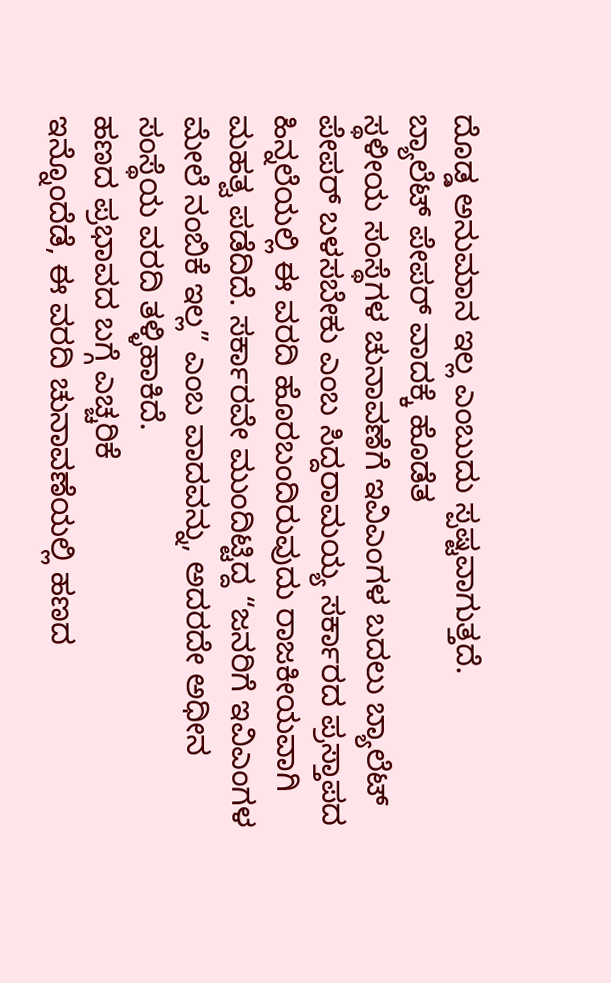ದೊಡ್ಡ ಅನುಮಾನ ಇಲ್ಲ ಎಂಬುದು ಸ್ಪಷ್ಟವಾಗುತ್ತದೆ.
ಬ್ಯಾಲೆಟ್ ಪೇಪರ್ ವಾದಕ್ಕೆ ಹೊಡೆತ
ಸ್ಥಳೀಯ ಸಂಸ್ಥೆಗಳ ಚುನಾವಣೆಗೆ ಇವಿಎಂಗಳ ಬದಲು ಬ್ಯಾಲೆಟ್ ಪೇಪರ್ ಬಳಸಬೇಕು ಎಂಬ ಸಿದ್ದರಾಮಯ್ಯ ಸರ್ಕಾರದ ಪ್ರಸ್ತಾಪದ ಹಿನ್ನಲೆಯಲ್ಲಿ ಈ ವರದಿ ಹೊರಬಂದಿರುವುದು ರಾಜಕೀಯವಾಗಿ ಮಹತ್ವ ಪಡೆದಿದೆ. ಸರ್ಕಾರವೇ ಮುಂದಿಟ್ಟಿದ್ದ “ಜನರಿಗೆ ಇವಿಎಂಗಳ ಮೇಲೆ ನಂಬಿಕೆ ಇಲ್ಲ” ಎಂಬ ವಾದವನ್ನು, ಅದರದೇ ಅಧೀನ ಸಂಸ್ಥೆಯ ವರದಿ ತಳ್ಳಿಹಾಕಿದೆ.
ಹಣದ ಪ್ರಭಾವದ ಬಗ್ಗೆ ಎಚ್ಚರಿಕೆ
ಇನ್ನೊಂದೆಡೆ, ಈ ವರದಿ ಚುನಾವಣೆಯಲ್ಲಿ ಹಣದ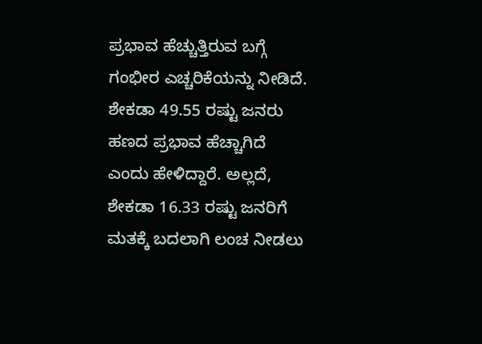ಪ್ರಭಾವ ಹೆಚ್ಚುತ್ತಿರುವ ಬಗ್ಗೆ ಗಂಭೀರ ಎಚ್ಚರಿಕೆಯನ್ನು ನೀಡಿದೆ. ಶೇಕಡಾ 49.55 ರಷ್ಟು ಜನರು ಹಣದ ಪ್ರಭಾವ ಹೆಚ್ಚಾಗಿದೆ ಎಂದು ಹೇಳಿದ್ದಾರೆ. ಅಲ್ಲದೆ, ಶೇಕಡಾ 16.33 ರಷ್ಟು ಜನರಿಗೆ ಮತಕ್ಕೆ ಬದಲಾಗಿ ಲಂಚ ನೀಡಲು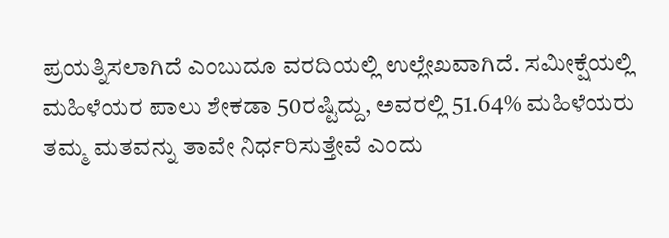ಪ್ರಯತ್ನಿಸಲಾಗಿದೆ ಎಂಬುದೂ ವರದಿಯಲ್ಲಿ ಉಲ್ಲೇಖವಾಗಿದೆ. ಸಮೀಕ್ಷೆಯಲ್ಲಿ ಮಹಿಳೆಯರ ಪಾಲು ಶೇಕಡಾ 50ರಷ್ಟಿದ್ದು, ಅವರಲ್ಲಿ 51.64% ಮಹಿಳೆಯರು ತಮ್ಮ ಮತವನ್ನು ತಾವೇ ನಿರ್ಧರಿಸುತ್ತೇವೆ ಎಂದು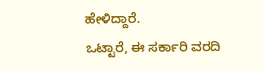ಹೇಳಿದ್ದಾರೆ.
ಒಟ್ಟಾರೆ, ಈ ಸರ್ಕಾರಿ ವರದಿ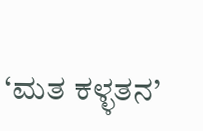‘ಮತ ಕಳ್ಳತನ’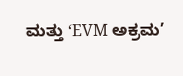ಮತ್ತು ‘EVM ಅಕ್ರಮ’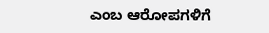ಎಂಬ ಆರೋಪಗಳಿಗೆ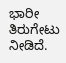ಭಾರೀ ತಿರುಗೇಟು ನೀಡಿದೆ.